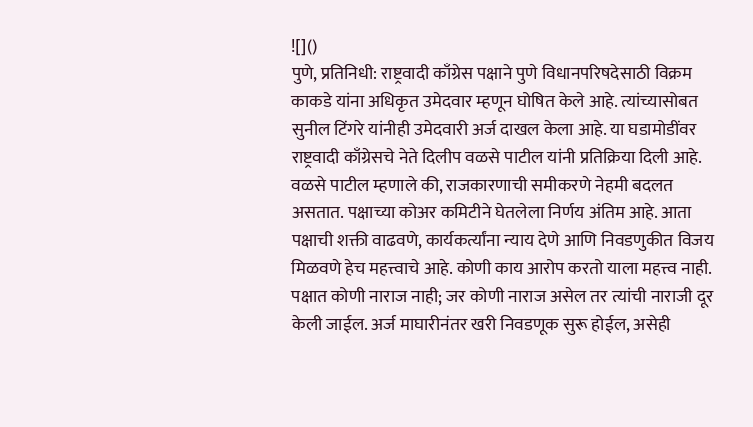![]()
पुणे, प्रतिनिधी: राष्ट्रवादी काँग्रेस पक्षाने पुणे विधानपरिषदेसाठी विक्रम काकडे यांना अधिकृत उमेदवार म्हणून घोषित केले आहे. त्यांच्यासोबत सुनील टिंगरे यांनीही उमेदवारी अर्ज दाखल केला आहे. या घडामोडींवर राष्ट्रवादी काँग्रेसचे नेते दिलीप वळसे पाटील यांनी प्रतिक्रिया दिली आहे. वळसे पाटील म्हणाले की, राजकारणाची समीकरणे नेहमी बदलत असतात. पक्षाच्या कोअर कमिटीने घेतलेला निर्णय अंतिम आहे. आता पक्षाची शक्ती वाढवणे, कार्यकर्त्यांना न्याय देणे आणि निवडणुकीत विजय मिळवणे हेच महत्त्वाचे आहे. कोणी काय आरोप करतो याला महत्त्व नाही. पक्षात कोणी नाराज नाही; जर कोणी नाराज असेल तर त्यांची नाराजी दूर केली जाईल. अर्ज माघारीनंतर खरी निवडणूक सुरू होईल, असेही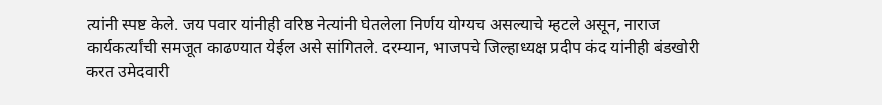त्यांनी स्पष्ट केले. जय पवार यांनीही वरिष्ठ नेत्यांनी घेतलेला निर्णय योग्यच असल्याचे म्हटले असून, नाराज कार्यकर्त्यांची समजूत काढण्यात येईल असे सांगितले. दरम्यान, भाजपचे जिल्हाध्यक्ष प्रदीप कंद यांनीही बंडखोरी करत उमेदवारी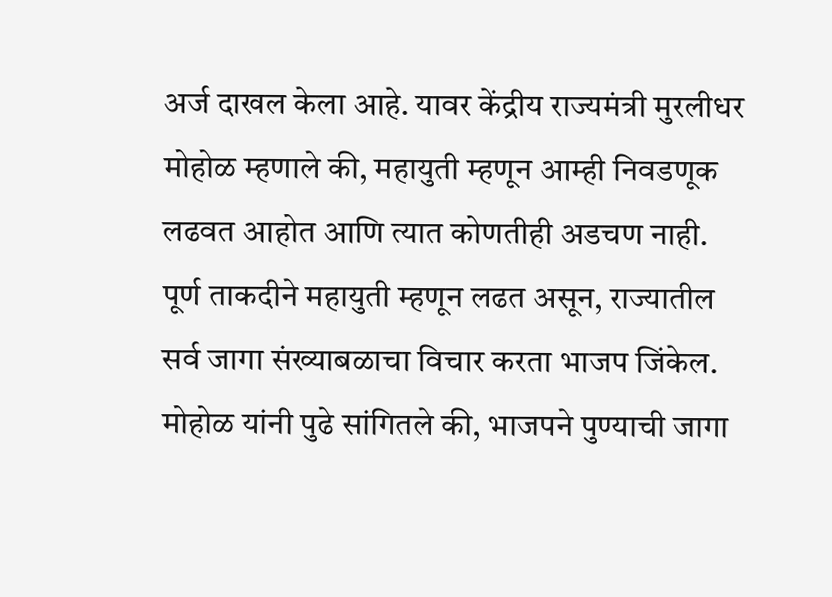अर्ज दाखल केला आहे. यावर केंद्रीय राज्यमंत्री मुरलीधर मोहोळ म्हणाले की, महायुती म्हणून आम्ही निवडणूक लढवत आहोत आणि त्यात कोणतीही अडचण नाही. पूर्ण ताकदीने महायुती म्हणून लढत असून, राज्यातील सर्व जागा संख्याबळाचा विचार करता भाजप जिंकेल. मोहोळ यांनी पुढे सांगितले की, भाजपने पुण्याची जागा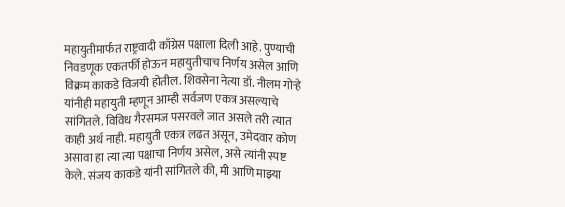महायुतीमार्फत राष्ट्रवादी काँग्रेस पक्षाला दिली आहे. पुण्याची निवडणूक एकतर्फी होऊन महायुतीचाच निर्णय असेल आणि विक्रम काकडे विजयी होतील. शिवसेना नेत्या डॉ. नीलम गोऱ्हे यांनीही महायुती म्हणून आम्ही सर्वजण एकत्र असल्याचे सांगितले. विविध गैरसमज पसरवले जात असले तरी त्यात काही अर्थ नाही. महायुती एकत्र लढत असून, उमेदवार कोण असावा हा त्या त्या पक्षाचा निर्णय असेल, असे त्यांनी स्पष्ट केले. संजय काकडे यांनी सांगितले की, मी आणि माझ्या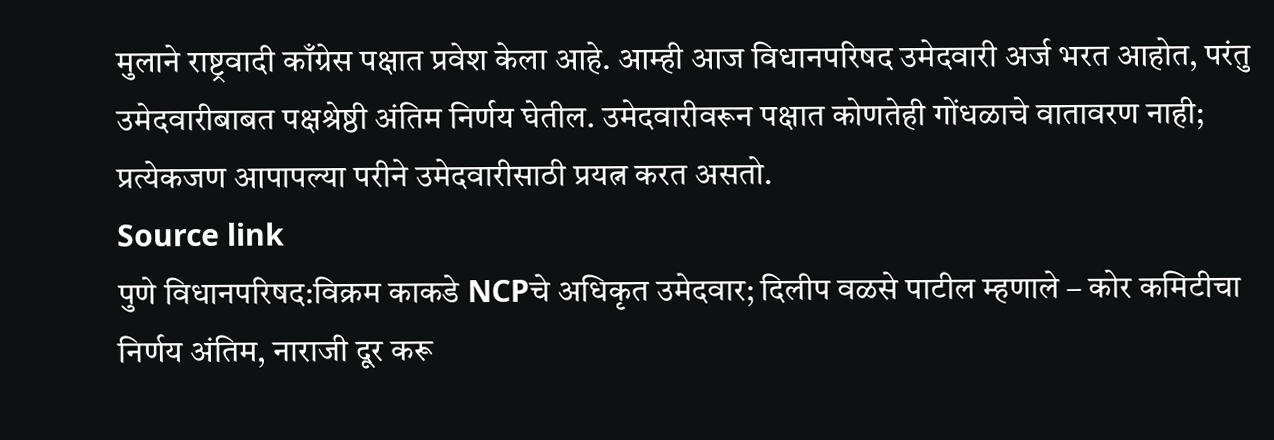मुलाने राष्ट्रवादी काँग्रेस पक्षात प्रवेश केला आहे. आम्ही आज विधानपरिषद उमेदवारी अर्ज भरत आहोत, परंतु उमेदवारीबाबत पक्षश्रेष्ठी अंतिम निर्णय घेतील. उमेदवारीवरून पक्षात कोणतेही गोंधळाचे वातावरण नाही; प्रत्येकजण आपापल्या परीने उमेदवारीसाठी प्रयत्न करत असतो.
Source link
पुणे विधानपरिषद:विक्रम काकडे NCPचे अधिकृत उमेदवार; दिलीप वळसे पाटील म्हणाले – कोर कमिटीचा निर्णय अंतिम, नाराजी दूर करू